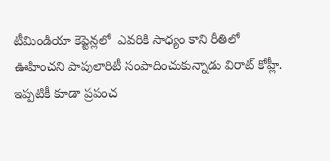టీమిండియా కెప్టెన్లలో  ఎవరికి సాధ్యం కాని రీతిలో ఊహించని పాపులారిటీ సంపాదించుకున్నాడు విరాట్ కోహ్లీ. ఇప్పటికీ కూడా ప్రపంచ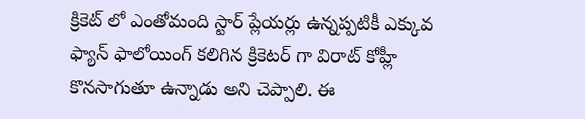క్రికెట్ లో ఎంతోమంది స్టార్ ప్లేయర్లు ఉన్నప్పటికీ ఎక్కువ ఫ్యాన్ ఫాలోయింగ్ కలిగిన క్రికెటర్ గా విరాట్ కోహ్లీ కొనసాగుతూ ఉన్నాడు అని చెప్పాలి. ఈ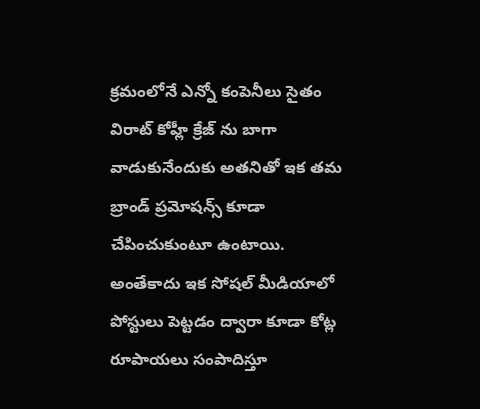క్రమంలోనే ఎన్నో కంపెనీలు సైతం విరాట్ కోహ్లీ క్రేజ్ ను బాగా వాడుకునేందుకు అతనితో ఇక తమ బ్రాండ్ ప్రమోషన్స్ కూడా చేపించుకుంటూ ఉంటాయి. అంతేకాదు ఇక సోషల్ మీడియాలో పోస్టులు పెట్టడం ద్వారా కూడా కోట్ల రూపాయలు సంపాదిస్తూ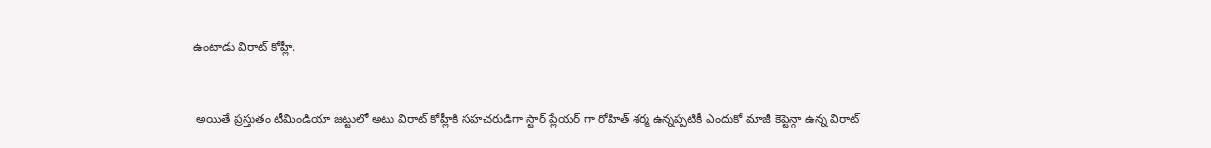ఉంటాడు విరాట్ కోహ్లీ.


 అయితే ప్రస్తుతం టీమిండియా జట్టులో అటు విరాట్ కోహ్లీకి సహచరుడిగా స్టార్ ప్లేయర్ గా రోహిత్ శర్మ ఉన్నప్పటికీ ఎందుకో మాజీ కెప్టెన్గా ఉన్న విరాట్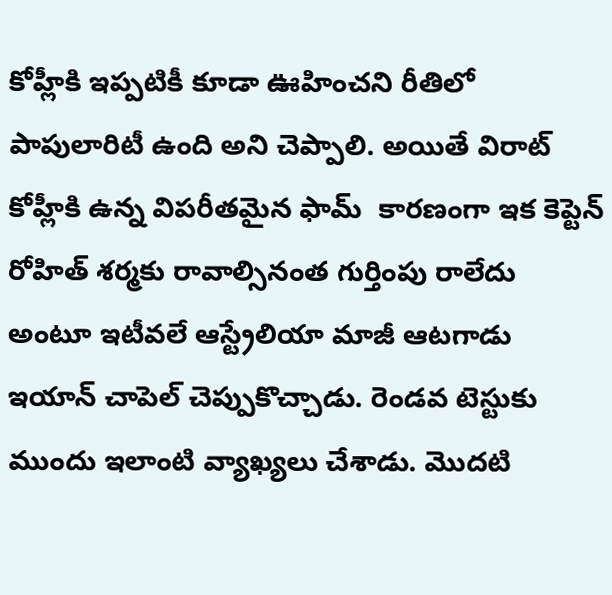కోహ్లీకి ఇప్పటికీ కూడా ఊహించని రీతిలో పాపులారిటీ ఉంది అని చెప్పాలి. అయితే విరాట్ కోహ్లీకి ఉన్న విపరీతమైన ఫామ్  కారణంగా ఇక కెప్టెన్ రోహిత్ శర్మకు రావాల్సినంత గుర్తింపు రాలేదు అంటూ ఇటీవలే ఆస్ట్రేలియా మాజీ ఆటగాడు ఇయాన్ చాపెల్ చెప్పుకొచ్చాడు. రెండవ టెస్టుకు ముందు ఇలాంటి వ్యాఖ్యలు చేశాడు. మొదటి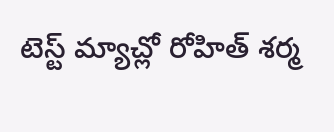టెస్ట్ మ్యాచ్లో రోహిత్ శర్మ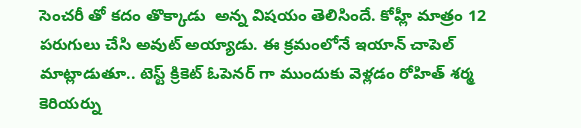సెంచరీ తో కదం తొక్కాడు  అన్న విషయం తెలిసిందే. కోహ్లీ మాత్రం 12 పరుగులు చేసి అవుట్ అయ్యాడు. ఈ క్రమంలోనే ఇయాన్ చాపెల్ మాట్లాడుతూ.. టెస్ట్ క్రికెట్ ఓపెనర్ గా ముందుకు వెళ్లడం రోహిత్ శర్మ కెరియర్ను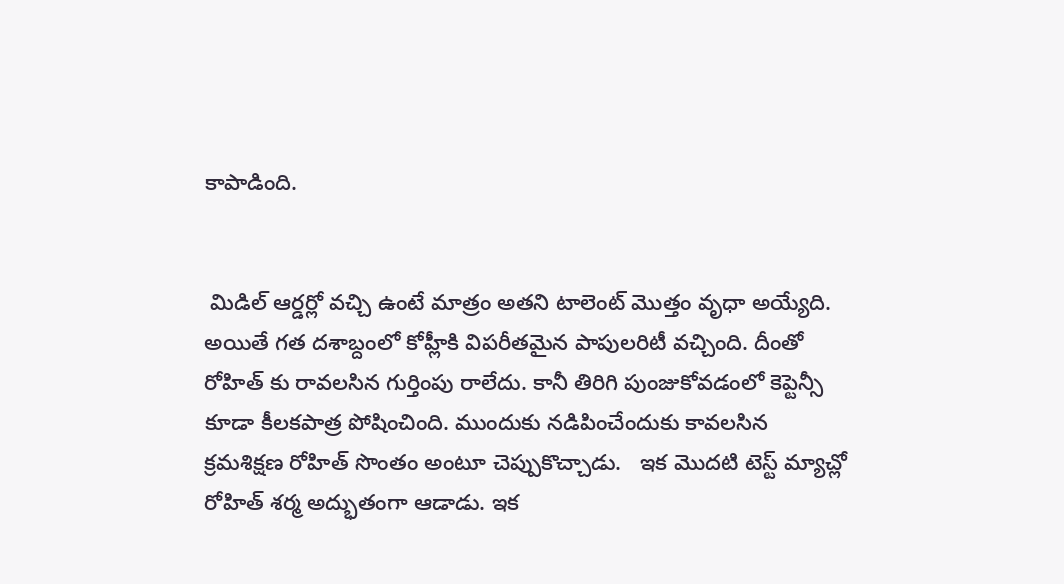కాపాడింది.


 మిడిల్ ఆర్డర్లో వచ్చి ఉంటే మాత్రం అతని టాలెంట్ మొత్తం వృధా అయ్యేది. అయితే గత దశాబ్దంలో కోహ్లీకి విపరీతమైన పాపులరిటీ వచ్చింది. దీంతో రోహిత్ కు రావలసిన గుర్తింపు రాలేదు. కానీ తిరిగి పుంజుకోవడంలో కెప్టెన్సీ కూడా కీలకపాత్ర పోషించింది. ముందుకు నడిపించేందుకు కావలసిన క్రమశిక్షణ రోహిత్ సొంతం అంటూ చెప్పుకొచ్చాడు.   ఇక మొదటి టెస్ట్ మ్యాచ్లో రోహిత్ శర్మ అద్భుతంగా ఆడాడు. ఇక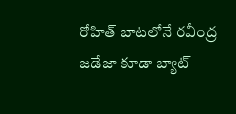రోహిత్ బాటలోనే రవీంద్ర జడేజా కూడా బ్యాట్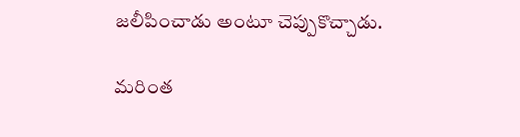జలీపించాడు అంటూ చెప్పుకొచ్చాడు.

మరింత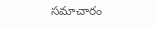సమాచారం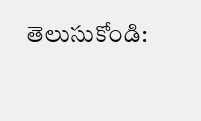తెలుసుకోండి: